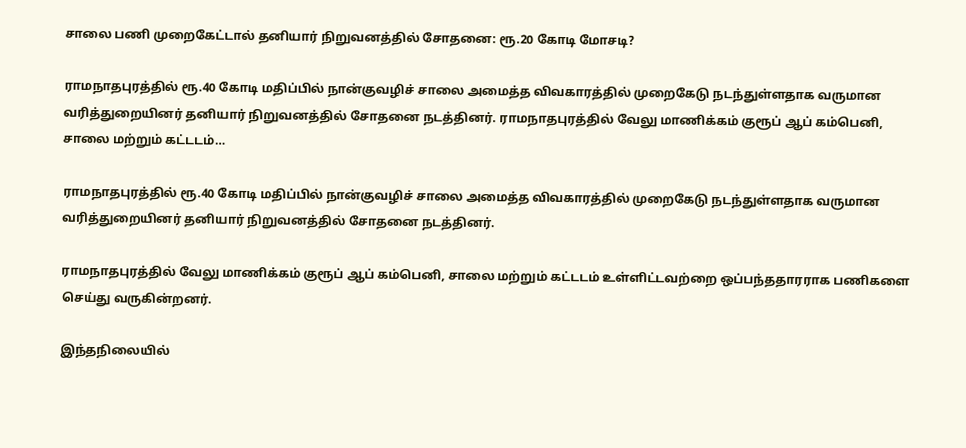சாலை பணி முறைகேட்டால் தனியார் நிறுவனத்தில் சோதனை: ரூ.20 கோடி மோசடி?

ராமநாதபுரத்தில் ரூ.40 கோடி மதிப்பில் நான்குவழிச் சாலை அமைத்த விவகாரத்தில் முறைகேடு நடந்துள்ளதாக வருமான வரித்துறையினர் தனியார் நிறுவனத்தில் சோதனை நடத்தினர். ராமநாதபுரத்தில் வேலு மாணிக்கம் குரூப் ஆப் கம்பெனி, சாலை மற்றும் கட்டடம்…

ராமநாதபுரத்தில் ரூ.40 கோடி மதிப்பில் நான்குவழிச் சாலை அமைத்த விவகாரத்தில் முறைகேடு நடந்துள்ளதாக வருமான வரித்துறையினர் தனியார் நிறுவனத்தில் சோதனை நடத்தினர்.

ராமநாதபுரத்தில் வேலு மாணிக்கம் குரூப் ஆப் கம்பெனி, சாலை மற்றும் கட்டடம் உள்ளிட்டவற்றை ஒப்பந்ததாரராக பணிகளை செய்து வருகின்றனர்.

இந்தநிலையில்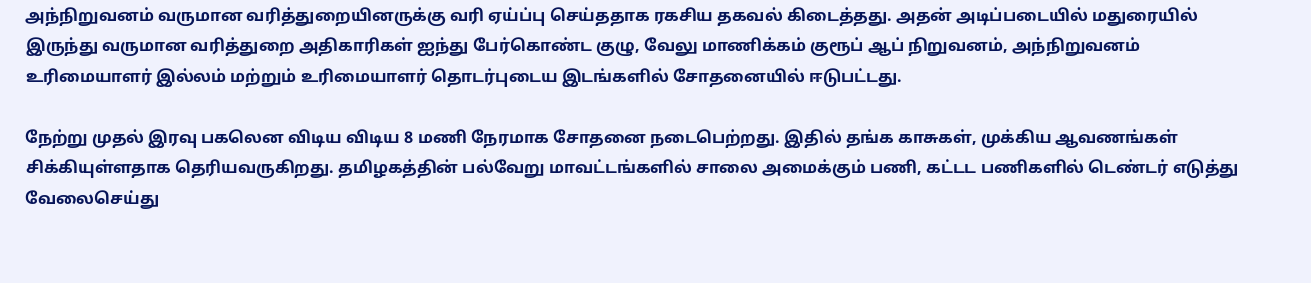அந்நிறுவனம் வருமான வரித்துறையினருக்கு வரி ஏய்ப்பு செய்ததாக ரகசிய தகவல் கிடைத்தது. அதன் அடிப்படையில் மதுரையில் இருந்து வருமான வரித்துறை அதிகாரிகள் ஐந்து பேர்கொண்ட குழு, வேலு மாணிக்கம் குரூப் ஆப் நிறுவனம், அந்நிறுவனம் உரிமையாளர் இல்லம் மற்றும் உரிமையாளர் தொடர்புடைய இடங்களில் சோதனையில் ஈடுபட்டது.

நேற்று முதல் இரவு பகலென விடிய விடிய 8 மணி நேரமாக சோதனை நடைபெற்றது. இதில் தங்க காசுகள், முக்கிய ஆவணங்கள் சிக்கியுள்ளதாக தெரியவருகிறது. தமிழகத்தின் பல்வேறு மாவட்டங்களில் சாலை அமைக்கும் பணி, கட்டட பணிகளில் டெண்டர் எடுத்து வேலைசெய்து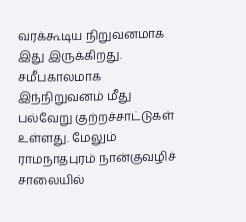வரக்கூடிய நிறுவனமாக இது இருக்கிறது. சமீபகாலமாக இந்நிறுவனம் மீது பல்வேறு குற்றச்சாட்டுகள் உள்ளது. மேலும் ராமநாதபுரம் நான்குவழிச் சாலையில்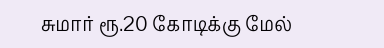சுமார் ரூ.20 கோடிக்கு மேல்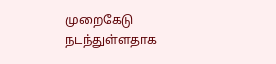முறைகேடு நடந்துள்ளதாக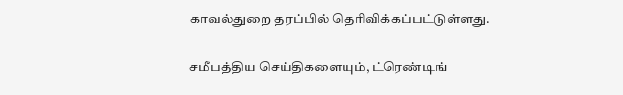காவல்துறை தரப்பில் தெரிவிக்கப்பட்டுள்ளது.

சமீபத்திய செய்திகளையும், ட்ரெண்டிங்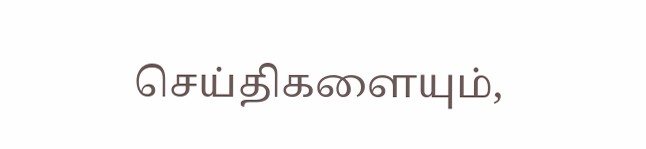செய்திகளையும்,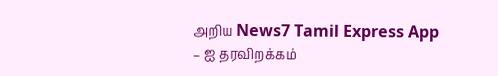அறிய News7 Tamil Express App – ஐ தரவிறக்கம்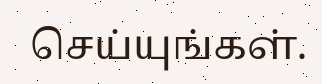செய்யுங்கள்.